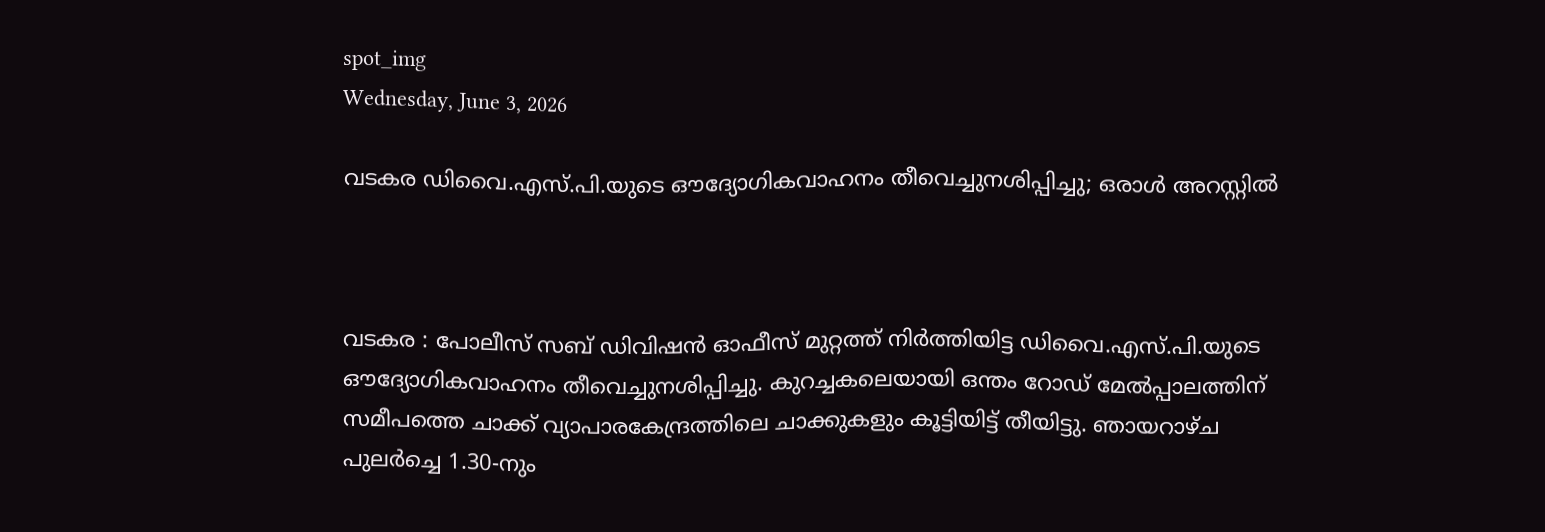spot_img
Wednesday, June 3, 2026

വടകര ഡിവൈ.എസ്.പി.യുടെ ഔദ്യോഗികവാഹനം തീവെച്ചുനശിപ്പിച്ചു; ഒരാൾ അറസ്റ്റിൽ



വടകര : പോലീസ് സബ് ഡിവിഷൻ ഓഫീസ് മുറ്റത്ത് നിർത്തിയിട്ട ഡിവൈ.എസ്.പി.യുടെ ഔദ്യോഗികവാഹനം തീവെച്ചുനശിപ്പിച്ചു. കുറച്ചകലെയായി ഒന്തം റോഡ് മേൽപ്പാലത്തിന് സമീപത്തെ ചാക്ക് വ്യാപാരകേന്ദ്രത്തിലെ ചാക്കുകളും കൂട്ടിയിട്ട് തീയിട്ടു. ഞായറാഴ്ച പുലർച്ചെ 1.30-നും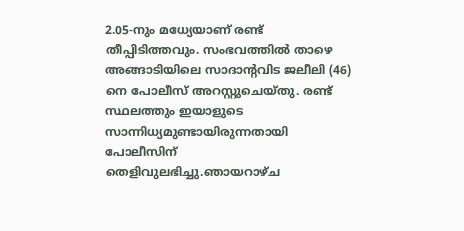2.05-നും മധ്യേയാണ് രണ്ട് തീപ്പിടിത്തവും. സംഭവത്തിൽ താഴെ അങ്ങാടിയിലെ സാദാന്റവിട ജലീലി (46) നെ പോലീസ് അറസ്റ്റുചെയ്തു. രണ്ട് സ്ഥലത്തും ഇയാളുടെ സാന്നിധ്യമുണ്ടായിരുന്നതായി പോലീസിന് തെളിവുലഭിച്ചു.ഞായറാഴ്ച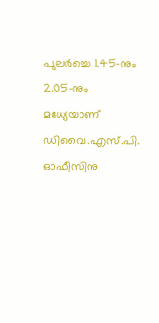പുലർച്ചെ 1.45-നും 2.05-നും മധ്യേയാണ് ഡിവൈ.എസ്.പി. ഓഫീസിനു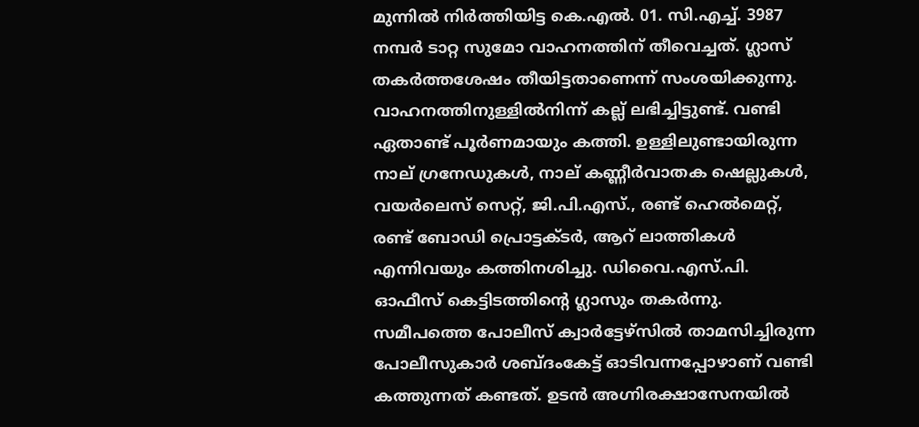മുന്നിൽ നിർത്തിയിട്ട കെ.എൽ. 01. സി.എച്ച്. 3987 നമ്പർ ടാറ്റ സുമോ വാഹനത്തിന് തീവെച്ചത്. ഗ്ലാസ് തകർത്തശേഷം തീയിട്ടതാണെന്ന് സംശയിക്കുന്നു. വാഹനത്തിനുള്ളിൽനിന്ന് കല്ല് ലഭിച്ചിട്ടുണ്ട്. വണ്ടി ഏതാണ്ട് പൂർണമായും കത്തി. ഉള്ളിലുണ്ടായിരുന്ന നാല് ഗ്രനേഡുകൾ, നാല് കണ്ണീർവാതക ഷെല്ലുകൾ, വയർലെസ് സെറ്റ്, ജി.പി.എസ്., രണ്ട് ഹെൽമെറ്റ്, രണ്ട് ബോഡി പ്രൊട്ടക്ടർ, ആറ് ലാത്തികൾ എന്നിവയും കത്തിനശിച്ചു. ഡിവൈ.എസ്.പി. ഓഫീസ് കെട്ടിടത്തിന്റെ ഗ്ലാസും തകർന്നു. സമീപത്തെ പോലീസ് ക്വാർട്ടേഴ്‌സിൽ താമസിച്ചിരുന്ന പോലീസുകാർ ശബ്ദംകേട്ട് ഓടിവന്നപ്പോഴാണ് വണ്ടി കത്തുന്നത് കണ്ടത്. ഉടൻ അഗ്നിരക്ഷാസേനയിൽ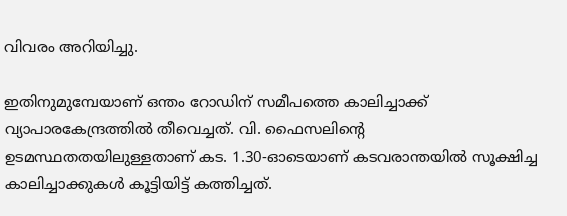വിവരം അറിയിച്ചു.

ഇതിനുമുമ്പേയാണ് ഒന്തം റോഡിന് സമീപത്തെ കാലിച്ചാക്ക് വ്യാപാരകേന്ദ്രത്തിൽ തീവെച്ചത്. വി. ഫൈസലിന്റെ ഉടമസ്ഥതതയിലുള്ളതാണ് കട. 1.30-ഓടെയാണ് കടവരാന്തയിൽ സൂക്ഷിച്ച കാലിച്ചാക്കുകൾ കൂട്ടിയിട്ട് കത്തിച്ചത്.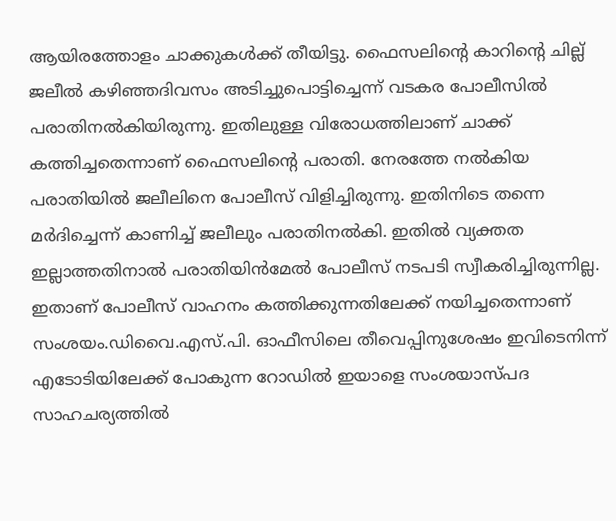ആയിരത്തോളം ചാക്കുകൾക്ക് തീയിട്ടു. ഫൈസലിന്റെ കാറിന്റെ ചില്ല് ജലീൽ കഴിഞ്ഞദിവസം അടിച്ചുപൊട്ടിച്ചെന്ന് വടകര പോലീസിൽ പരാതിനൽകിയിരുന്നു. ഇതിലുള്ള വിരോധത്തിലാണ് ചാക്ക് കത്തിച്ചതെന്നാണ് ഫൈസലിന്റെ പരാതി. നേരത്തേ നൽകിയ പരാതിയിൽ ജലീലിനെ പോലീസ് വിളിച്ചിരുന്നു. ഇതിനിടെ തന്നെ മർദിച്ചെന്ന് കാണിച്ച് ജലീലും പരാതിനൽകി. ഇതിൽ വ്യക്തത ഇല്ലാത്തതിനാൽ പരാതിയിൻമേൽ പോലീസ് നടപടി സ്വീകരിച്ചിരുന്നില്ല. ഇതാണ് പോലീസ് വാഹനം കത്തിക്കുന്നതിലേക്ക് നയിച്ചതെന്നാണ് സംശയം.ഡിവൈ.എസ്.പി. ഓഫീസിലെ തീവെപ്പിനുശേഷം ഇവിടെനിന്ന്‌ എടോടിയിലേക്ക് പോകുന്ന റോഡിൽ ഇയാളെ സംശയാസ്പദ സാഹചര്യത്തിൽ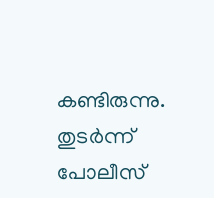കണ്ടിരുന്നു. തുടർന്ന് പോലീസ്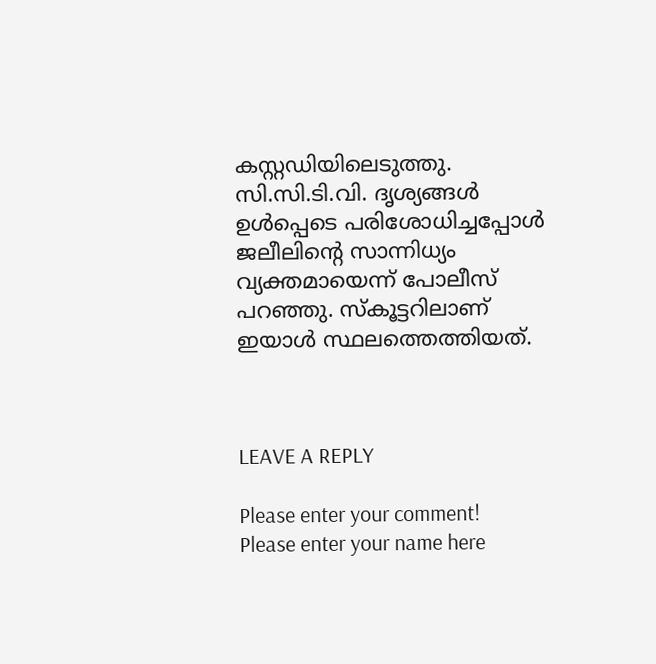കസ്റ്റഡിയിലെടുത്തു. സി.സി.ടി.വി. ദൃശ്യങ്ങൾ ഉൾപ്പെടെ പരിശോധിച്ചപ്പോൾ ജലീലിന്റെ സാന്നിധ്യം വ്യക്തമായെന്ന് പോലീസ് പറഞ്ഞു. സ്കൂട്ടറിലാണ് ഇയാൾ സ്ഥലത്തെത്തിയത്.



LEAVE A REPLY

Please enter your comment!
Please enter your name here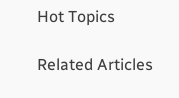Hot Topics

Related Articles